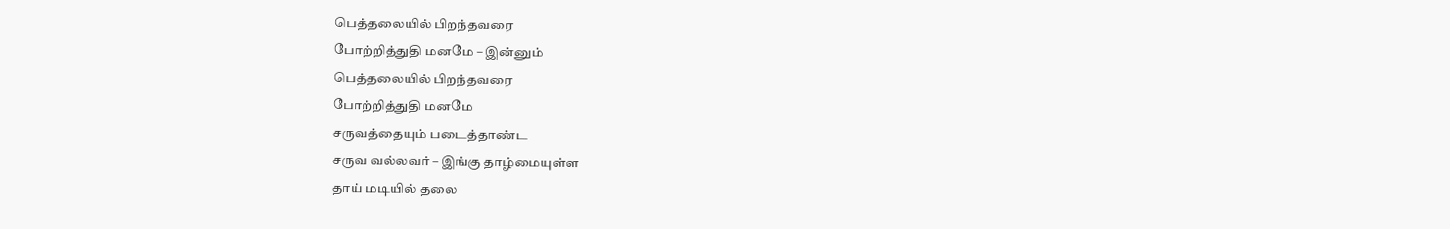பெத்தலையில் பிறந்தவரை
போற்றித்துதி மனமே – இன்னும்
பெத்தலையில் பிறந்தவரை
போற்றித்துதி மனமே
சருவத்தையும் படைத்தாண்ட
சருவ வல்லவர் – இங்கு தாழ்மையுள்ள
தாய் மடியில் தலை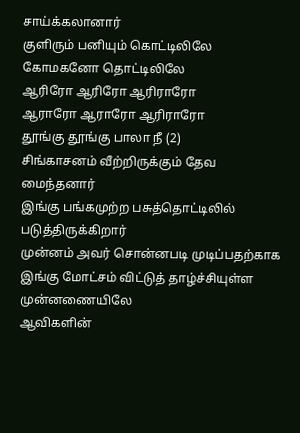சாய்க்கலானார்
குளிரும் பனியும் கொட்டிலிலே
கோமகனோ தொட்டிலிலே
ஆரிரோ ஆரிரோ ஆரிராரோ
ஆராரோ ஆராரோ ஆரிராரோ
தூங்கு தூங்கு பாலா நீ (2)
சிங்காசனம் வீற்றிருக்கும் தேவ மைந்தனார்
இங்கு பங்கமுற்ற பசுத்தொட்டிலில்
படுத்திருக்கிறார்
முன்னம் அவர் சொன்னபடி முடிப்பதற்காக
இங்கு மோட்சம் விட்டுத் தாழ்ச்சியுள்ள
முன்னணையிலே
ஆவிகளின்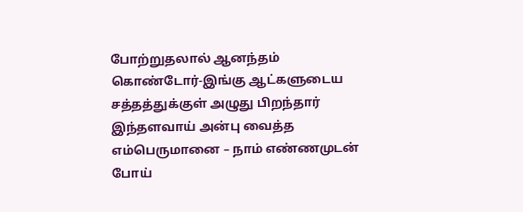போற்றுதலால் ஆனந்தம்
கொண்டோர்-இங்கு ஆட்களுடைய
சத்தத்துக்குள் அழுது பிறந்தார்
இந்தளவாய் அன்பு வைத்த
எம்பெருமானை – நாம் எண்ணமுடன்
போய்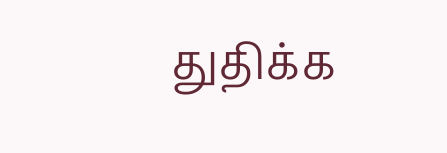துதிக்க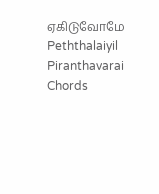ஏகிடுவோமே
Peththalaiyil Piranthavarai Chords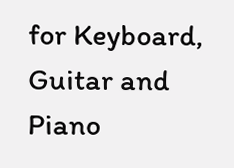for Keyboard, Guitar and Piano